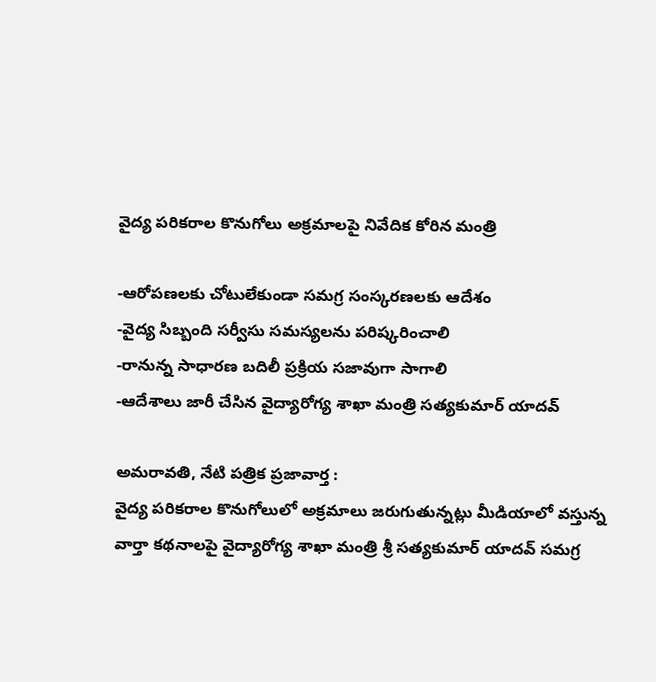వైద్య ప‌రిక‌రాల కొనుగోలు అక్ర‌మాల‌పై నివేదిక కోరిన మంత్రి

-ఆరోప‌ణ‌ల‌కు చోటులేకుండా స‌మ‌గ్ర సంస్క‌ర‌ణ‌ల‌కు ఆదేశం
-వైద్య సిబ్బంది స‌ర్వీసు స‌మ‌స్య‌ల‌ను ప‌రిష్క‌రించాలి
-రానున్న సాధార‌ణ బ‌దిలీ ప్ర‌క్రియ స‌జావుగా సాగాలి
-ఆదేశాలు జారీ చేసిన వైద్యారోగ్య శాఖా మంత్రి స‌త్య‌కుమార్ యాద‌వ్

అమ‌రావ‌తి, నేటి పత్రిక ప్రజావార్త :
వైద్య ప‌రిక‌రాల కొనుగోలులో అక్ర‌మాలు జ‌రుగుతున్న‌ట్లు మీడియాలో వ‌స్తున్న వార్తా క‌థ‌నాల‌పై వైద్యారోగ్య శాఖా మంత్రి శ్రీ స‌త్య‌కుమార్ యాద‌వ్ స‌మ‌గ్ర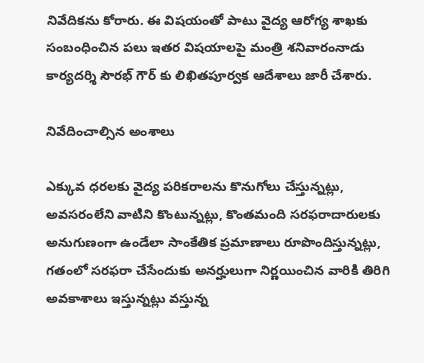నివేదిక‌ను కోరారు. ఈ విష‌యంతో పాటు వైద్య ఆరోగ్య శాఖ‌కు సంబంధించిన ప‌లు ఇత‌ర విష‌యాల‌పై మంత్రి శ‌నివారంనాడు కార్య‌ద‌ర్శి సౌర‌భ్ గౌర్ కు లిఖిత‌పూర్వ‌క ఆదేశాలు జారీ చేశారు.

నివేదించాల్సిన అంశాలు

ఎక్కువ ధ‌ర‌ల‌కు వైద్య ప‌రిక‌రాల‌ను కొనుగోలు చేస్తున్న‌ట్లు, అవ‌స‌రంలేని వాటిని కొంటున్న‌ట్లు, కొంత‌మంది స‌ర‌ఫ‌రాదారుల‌కు అనుగుణంగా ఉండేలా సాంకేతిక ప్ర‌మాణాలు రూపొందిస్తున్న‌ట్లు, గ‌తంలో స‌ర‌ఫ‌రా చేసేందుకు అన‌ర్హులుగా నిర్ణ‌యించిన వారికి తిరిగి అవ‌కాశాలు ఇస్తున్న‌ట్లు వ‌స్తున్న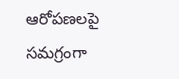ఆరోప‌ణ‌ల‌పై స‌మ‌గ్రంగా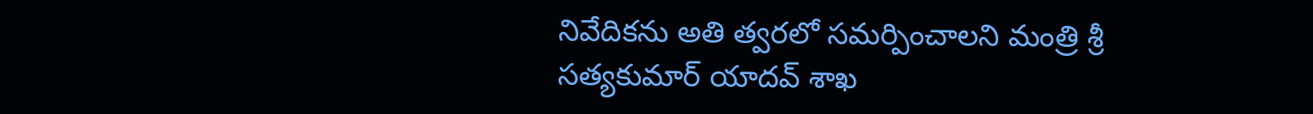నివేదిక‌ను అతి త్వ‌ర‌లో స‌మ‌ర్పించాల‌ని మంత్రి శ్రీ స‌త్య‌కుమార్ యాద‌వ్ శాఖ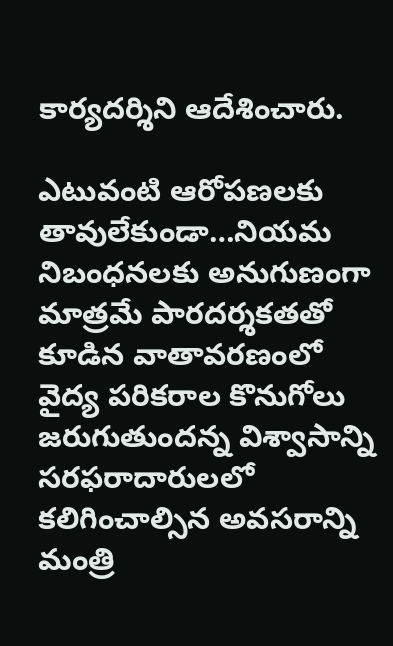కార్య‌ద‌ర్శిని ఆదేశించారు.

ఎటువంటి ఆరోప‌ణ‌ల‌కు తావులేకుండా…నియ‌మ నిబంధ‌న‌ల‌కు అనుగుణంగా మాత్ర‌మే పార‌ద‌ర్శ‌క‌త‌తో కూడిన వాతావ‌ర‌ణంలో వైద్య ప‌రిక‌రాల కొనుగోలు జ‌రుగుతుంద‌న్న విశ్వాసాన్ని స‌ర‌ఫ‌రాదారుల‌లో క‌లిగించాల్సిన అవ‌స‌రాన్ని మంత్రి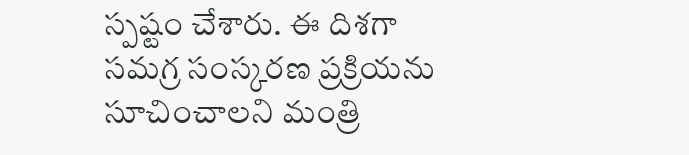స్ప‌ష్టం చేశారు. ఈ దిశ‌గా స‌మ‌గ్ర సంస్క‌ర‌ణ ప్ర‌క్రియను సూచించాల‌ని మంత్రి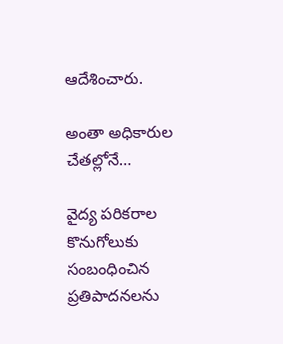ఆదేశించారు.

అంతా అధికారుల చేత‌ల్లోనే…

వైద్య ప‌రిక‌రాల కొనుగోలుకు సంబంధించిన ప్ర‌తిపాద‌న‌ల‌ను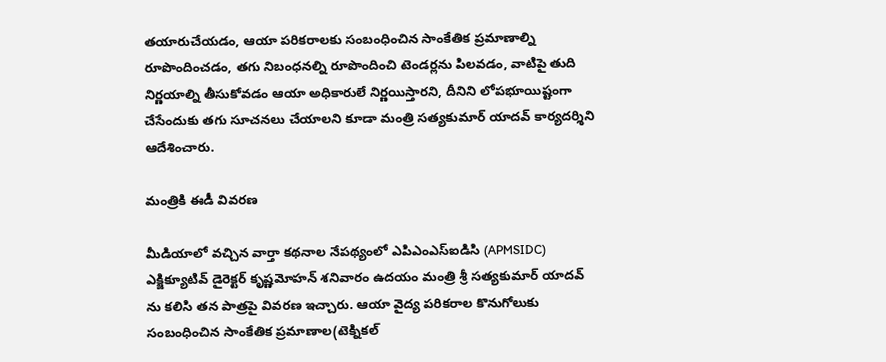తయారుచేయడం, ఆయా ప‌రిక‌రాల‌కు సంబంధించిన సాంకేతిక ప్ర‌మాణాల్ని రూపొందించ‌డం, త‌గు నిబంధ‌న‌ల్ని రూపొందించి టెండ‌ర్ల‌ను పిల‌వ‌డం, వాటిపై తుది నిర్ణ‌యాల్ని తీసుకోవ‌డం ఆయా అధికారులే నిర్ణ‌యిస్తార‌ని, దీనిని లోప‌భూయిష్టంగా చేసేందుకు త‌గు సూచ‌న‌లు చేయాల‌ని కూడా మంత్రి స‌త్య‌కుమార్ యాద‌వ్ కార్య‌ద‌ర్శిని ఆదేశించారు.

మంత్రికి ఈడీ వివ‌ర‌ణ‌

మీడియాలో వ‌చ్చిన వార్తా క‌థ‌నాల నేప‌థ్యంలో ఎపిఎంఎస్ఐడిసి (APMSIDC) ఎక్జిక్యూటివ్ డైరెక్ట‌ర్ కృష్ణ‌మోహ‌న్ శ‌నివారం ఉద‌యం మంత్రి శ్రీ స‌త్య‌కుమార్ యాద‌వ్ ను క‌లిసి తన పాత్ర‌పై వివ‌ర‌ణ ఇచ్చారు. ఆయా వైద్య ప‌రిక‌రాల కొనుగోలుకు సంబంధించిన సాంకేతిక ప్రమాణాల‌(టెక్నిక‌ల్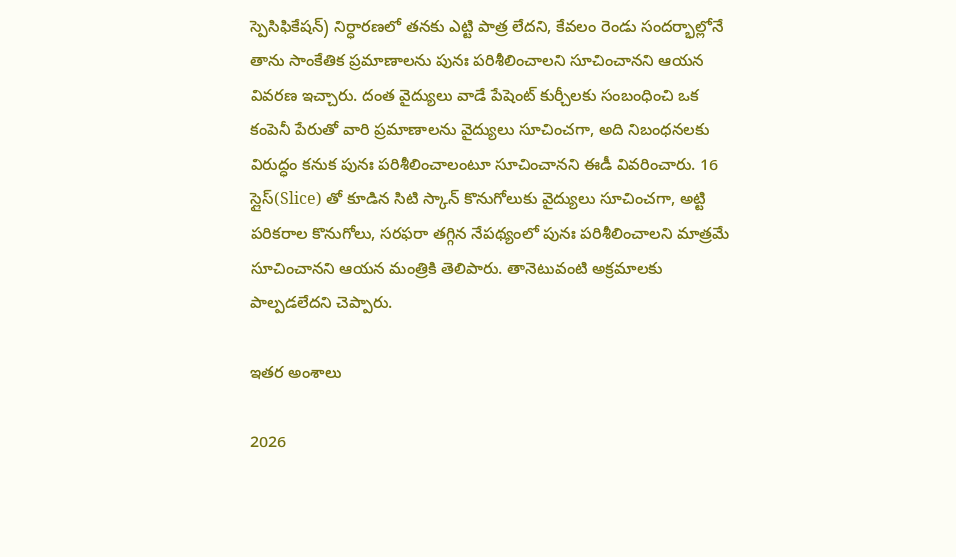స్పెసిఫికేష‌న్) నిర్ధార‌ణ‌లో త‌నకు ఎట్టి పాత్ర లేద‌ని, కేవ‌లం రెండు సంద‌ర్భాల్లోనే తాను సాంకేతిక ప్ర‌మాణాల‌ను పునః ప‌రిశీలించాల‌ని సూచించాన‌ని ఆయ‌న వివ‌ర‌ణ ఇచ్చారు. దంత వైద్యులు వాడే పేషెంట్ కుర్చీల‌కు సంబంధించి ఒక కంపెనీ పేరుతో వారి ప్ర‌మాణాల‌ను వైద్యులు సూచించ‌గా, అది నిబంధ‌న‌ల‌కు విరుద్ధం క‌నుక పునః ప‌రిశీలించాలంటూ సూచించాన‌ని ఈడీ వివ‌రించారు. 16 స్లైస్‌(Slice) తో కూడిన సిటి స్కాన్ కొనుగోలుకు వైద్యులు సూచించ‌గా, అట్టి ప‌రిక‌రాల కొనుగోలు, స‌ర‌ఫ‌రా త‌గ్గిన నేప‌థ్యంలో పునః ప‌రిశీలించాలని మాత్ర‌మే సూచించాన‌ని ఆయ‌న మంత్రికి తెలిపారు. తానెటువంటి అక్ర‌మాల‌కు పాల్ప‌డ‌లేద‌ని చెప్పారు.

ఇత‌ర అంశాలు

2026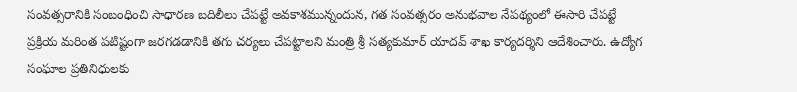సంవ‌త్స‌రానికి సంబంధించి సాధారణ బ‌దిలీలు చేప‌ట్టే అవ‌కాశ‌మున్నందున, గ‌త సంవ‌త్స‌రం అనుభ‌వాల నేప‌థ్యంలో ఈసారి చేప‌ట్టే ప్ర‌క్రియ మ‌రింత ప‌టిష్టంగా జ‌ర‌గ‌డ‌డానికి త‌గు చ‌ర్య‌లు చేప‌ట్టాల‌ని మంత్రి శ్రీ స‌త్య‌కుమార్ యాద‌వ్ శాఖ కార్య‌ద‌ర్శిని ఆదేశించారు. ఉద్యోగ సంఘాల ప్ర‌తినిధుల‌కు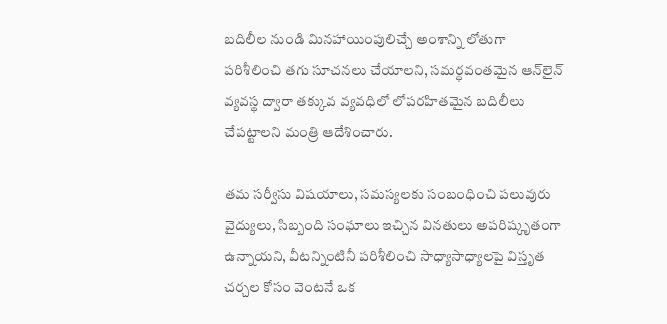బ‌దిలీల నుండి మిన‌హాయింపులిచ్చే అంశాన్ని లోతుగా ప‌రిశీలించి త‌గు సూచ‌న‌లు చేయాల‌ని, స‌మ‌ర్ధ‌వంత‌మైన ఆన్‌లైన్ వ్య‌వ‌స్థ ద్వారా త‌క్కువ వ్య‌వ‌ధిలో లోప‌ర‌హిత‌మైన బ‌దిలీలు చేప‌ట్టాల‌ని మంత్రి ఆదేశించారు.

త‌మ స‌ర్వీసు విష‌యాలు, స‌మ‌స్య‌ల‌కు సంబంధించి పలువురు వైద్యులు, సిబ్బంది సంఘాలు ఇచ్చిన విన‌తులు అప‌రిష్కృతంగా ఉన్నాయ‌ని, వీట‌న్నింటినీ ప‌రిశీలించి సాధ్యాసాధ్యాల‌పై విస్తృత చ‌ర్చ‌ల కోసం వెంట‌నే ఒక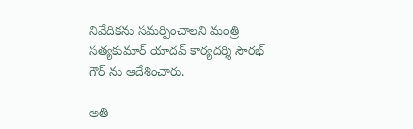నివేదికను స‌మ‌ర్పించాల‌ని మంత్రి స‌త్య‌కుమార్ యాద‌వ్ కార్య‌ద‌ర్శి సౌర‌భ్ గౌర్ ను ఆదేశించారు.

అతి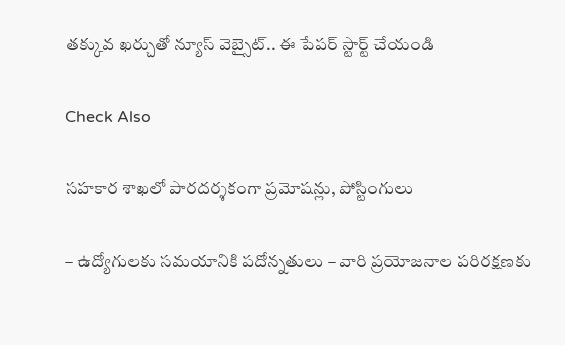తక్కువ ఖర్చుతో న్యూస్ వెబ్సైట్.. ఈ పేపర్ స్టార్ట్ చేయండి

Check Also

సహకార శాఖలో పారదర్శకంగా ప్రమోషన్లు, పోస్టింగులు

– ఉద్యోగులకు సమయానికి పదోన్నతులు – వారి ప్రయోజనాల పరిరక్షణకు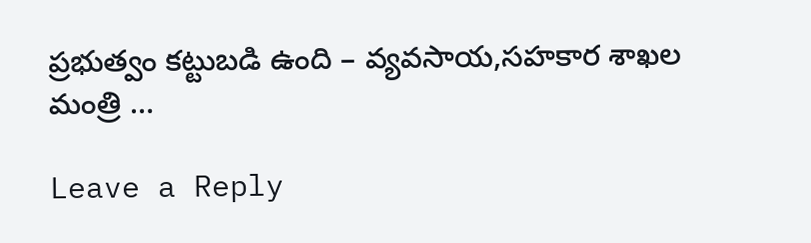ప్రభుత్వం కట్టుబడి ఉంది – వ్యవసాయ,సహకార శాఖల మంత్రి …

Leave a Reply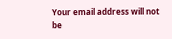Your email address will not be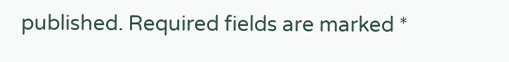published. Required fields are marked *